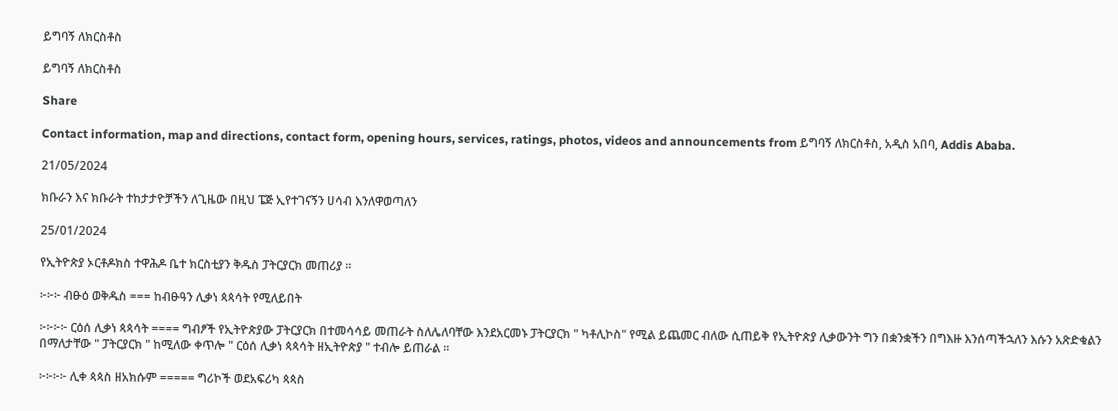ይግባኝ ለክርስቶስ

ይግባኝ ለክርስቶስ

Share

Contact information, map and directions, contact form, opening hours, services, ratings, photos, videos and announcements from ይግባኝ ለክርስቶስ, አዲስ አበባ, Addis Ababa.

21/05/2024

ክቡራን እና ክቡራት ተከታታዮቻችን ለጊዜው በዚህ ፔጅ ኢየተገናኝን ሀሳብ እንለዋወጣለን

25/01/2024

የኢትዮጵያ ኦርቶዶክስ ተዋሕዶ ቤተ ክርስቲያን ቅዱስ ፓትርያርክ መጠሪያ ።

፦፦፦ ብፁዕ ወቅዱስ === ከብፁዓን ሊቃነ ጳጳሳት የሚለይበት

፦፦፦፦ ርዕሰ ሊቃነ ጳጳሳት ==== ግብፆች የኢትዮጵያው ፓትርያርክ በተመሳሳይ መጠራት ስለሌለባቸው እንደአርመኑ ፓትርያርክ " ካቶሊኮስ" የሚል ይጨመር ብለው ሲጠይቅ የኢትዮጵያ ሊቃውንት ግን በቋንቋችን በግእዙ እንሰጣችኋለን እሱን አጽድቁልን በማለታቸው " ፓትርያርክ " ከሚለው ቀጥሎ " ርዕሰ ሊቃነ ጳጳሳት ዘኢትዮጵያ " ተብሎ ይጠራል ።

፦፦፦፦ ሊቀ ጳጳስ ዘአክሱም ===== ግሪኮች ወደአፍሪካ ጳጳስ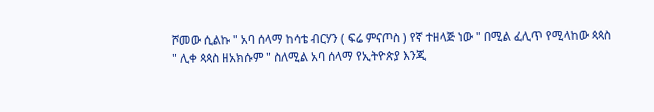ሾመው ሲልኩ " አባ ሰላማ ከሳቴ ብርሃን ( ፍሬ ምናጦስ ) የኛ ተዘላጅ ነው " በሚል ፈሊጥ የሚላከው ጳጳስ " ሊቀ ጳጳስ ዘአክሱም " ስለሚል አባ ሰላማ የኢትዮጵያ እንጂ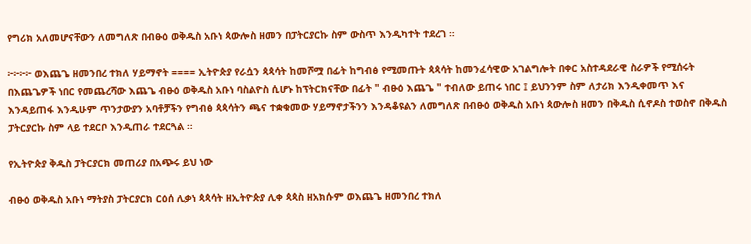የግሪክ አለመሆናቸውን ለመግለጽ በብፁዕ ወቅዱስ አቡነ ጳውሎስ ዘመን በፓትርያርኩ ስም ውስጥ እንዲካተት ተደረገ ።

፦፦፦፦ ወእጨጌ ዘመንበረ ተክለ ሃይማኖት ==== ኢትዮጵያ የራሷን ጳጳሳት ከመሾሟ በፊት ከግብፅ የሚመጡት ጳጳሳት ከመንፈሳዊው አገልግሎት በቀር አስተዳደራዊ ስራዎች የሚሰሩት በእጨጌዎች ነበር የመጨረሻው እጨጌ ብፁዕ ወቅዱስ አቡነ ባስልዮስ ሲሆኑ ከፕትርክናቸው በፊት " ብፁዕ እጨጌ " ተብለው ይጠሩ ነበር ፤ ይህንንም ስም ለታሪክ እንዲቀመጥ እና እንዳይጠፋ እንዲሁም ጥንታውያን አባቶቻችን የግብፅ ጳጳሳትን ጫና ተቋቁመው ሃይማኖታችንን እንዳቆዩልን ለመግለጽ በብፁዕ ወቅዱስ አቡነ ጳውሎስ ዘመን በቅዱስ ሲኖዶስ ተወስኖ በቅዱስ ፓትርያርኩ ስም ላይ ተደርቦ እንዲጠራ ተደርጓል ።

የኢትዮጵያ ቅዱስ ፓትርያርክ መጠሪያ በአጭሩ ይህ ነው

ብፁዕ ወቅዱስ አቡነ ማትያስ ፓትርያርክ ርዕሰ ሊቃነ ጳጳሳት ዘኢትዮጵያ ሊቀ ጳጳስ ዘአክሱም ወእጨጌ ዘመንበረ ተክለ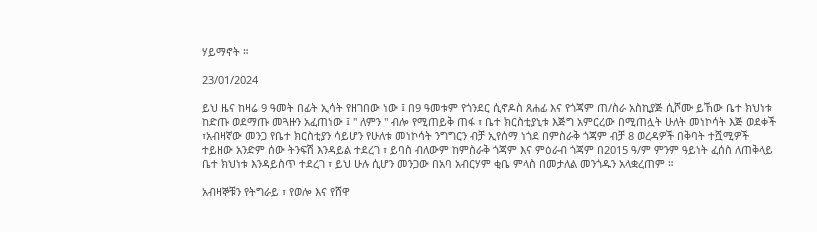ሃይማኖት ።

23/01/2024

ይህ ዜና ከዛሬ 9 ዓመት በፊት ኢሳት የዘገበው ነው ፤ በ9 ዓመቱም የጎንደር ሲኖዶስ ጸሐፊ እና የጎጃም ጠ/ስራ አስኪያጅ ሲሾሙ ይኸው ቤተ ክህነቱ ከድጡ ወደማጡ መጓዙን አፈጠነው ፤ " ለምን " ብሎ የሚጠይቅ ጠፋ ፣ ቤተ ክርስቲያኒቱ እጅግ አምርረው በሚጠሏት ሁለት መነኮሳት እጅ ወደቀች ፣አብዛኛው መንጋ የቤተ ክርስቲያን ሳይሆን የሁለቱ መነኮሳት ንግግርን ብቻ ኢየሰማ ነጎደ በምስራቅ ጎጃም ብቻ 8 ወረዳዎች በቅባት ተሿሚዎች ተይዘው አንድም ሰው ትንፍሽ እንዳይል ተደረገ ፣ ይባስ ብለውም ከምስራቅ ጎጃም እና ምዕራብ ጎጃም በ2015 ዓ/ም ምንም ዓይነት ፈሰስ ለጠቅላይ ቤተ ክህነቱ እንዳይስጥ ተደረገ ፣ ይህ ሁሉ ሲሆን መንጋው በአባ አብርሃም ቂቤ ምላስ በመታለል መንጎዱን አላቋረጠም ።

አብዛኞቹን የትግራይ ፣ የወሎ እና የሸዋ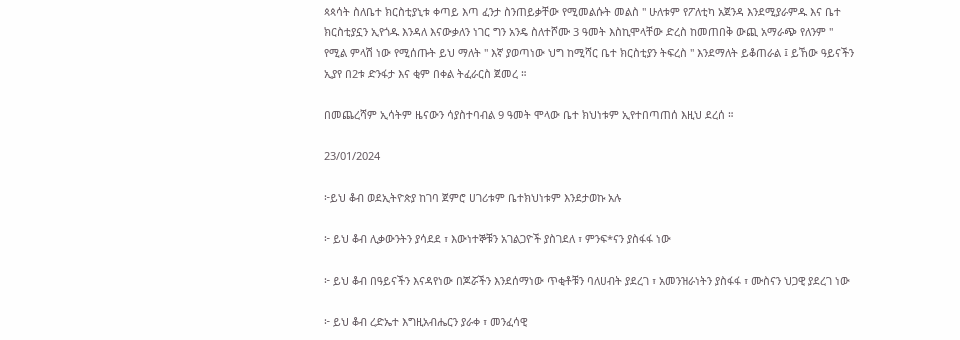ጳጳሳት ስለቤተ ክርስቲያኒቱ ቀጣይ እጣ ፈንታ ስንጠይቃቸው የሚመልሱት መልስ " ሁለቱም የፖለቲካ አጀንዳ እንደሚያራምዱ እና ቤተ ክርስቲያኗን ኢየጎዱ እንዳለ እናውቃለን ነገር ግን አንዴ ስለተሾሙ 3 ዓመት እስኪሞላቸው ድረስ ከመጠበቅ ውጪ አማራጭ የለንም " የሚል ምላሽ ነው የሚሰጡት ይህ ማለት " እኛ ያወጣነው ህግ ከሚሻር ቤተ ክርስቲያን ትፍረስ " እንደማለት ይቆጠራል ፤ ይኸው ዓይናችን ኢያየ በ2ቱ ድንፋታ እና ቂም በቀል ትፈራርስ ጀመረ ።

በመጨረሻም ኢሳትም ዜናውን ሳያስተባብል 9 ዓመት ሞላው ቤተ ክህነቱም ኢየተበጣጠሰ እዚህ ደረሰ ።

23/01/2024

፦ይህ ቆብ ወደኢትዮጵያ ከገባ ጀምሮ ሀገሪቱም ቤተክህነቱም እንደታወኩ አሉ

፦ ይህ ቆብ ሊቃውንትን ያሳደደ ፣ እውነተኞቹን አገልጋዮች ያስገደለ ፣ ምንፍ*ናን ያስፋፋ ነው

፦ ይህ ቆብ በዓይናችን እናዳየነው በጆሯችን እንደሰማነው ጥቂቶቹን ባለሀብት ያደረገ ፣ አመንዝራነትን ያስፋፋ ፣ ሙስናን ህጋዊ ያደረገ ነው

፦ ይህ ቆብ ረድኤተ እግዚአብሔርን ያራቀ ፣ መንፈሳዊ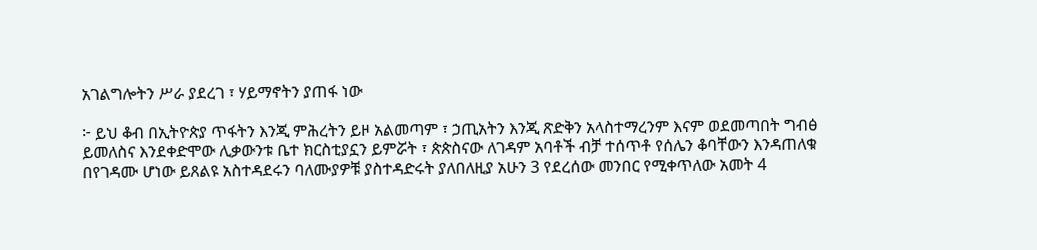አገልግሎትን ሥራ ያደረገ ፣ ሃይማኖትን ያጠፋ ነው

፦ ይህ ቆብ በኢትዮጵያ ጥፋትን እንጂ ምሕረትን ይዞ አልመጣም ፣ ኃጢአትን እንጂ ጽድቅን አላስተማረንም እናም ወደመጣበት ግብፅ ይመለስና እንደቀድሞው ሊቃውንቱ ቤተ ክርስቲያኗን ይምሯት ፣ ጵጵስናው ለገዳም አባቶች ብቻ ተሰጥቶ የሰሌን ቆባቸውን እንዳጠለቁ በየገዳሙ ሆነው ይጸልዩ አስተዳደሩን ባለሙያዎቹ ያስተዳድሩት ያለበለዚያ አሁን 3 የደረሰው መንበር የሚቀጥለው አመት 4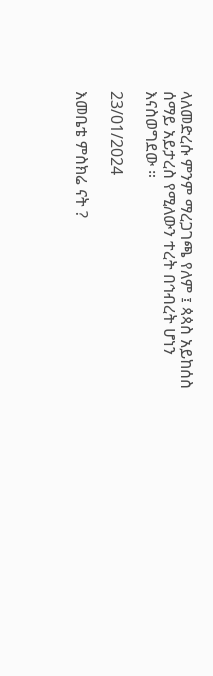ላለመድረሱ ምንም ማረጋገጫ የለም ፤ ጳጳስ አይከሰስ ሰማይ አይታረስ የሚለውን ተረት በኅብረት ሆነን እናስወግደው ።

23/01/2024

እመቤቴ ምስክሬ ናት ?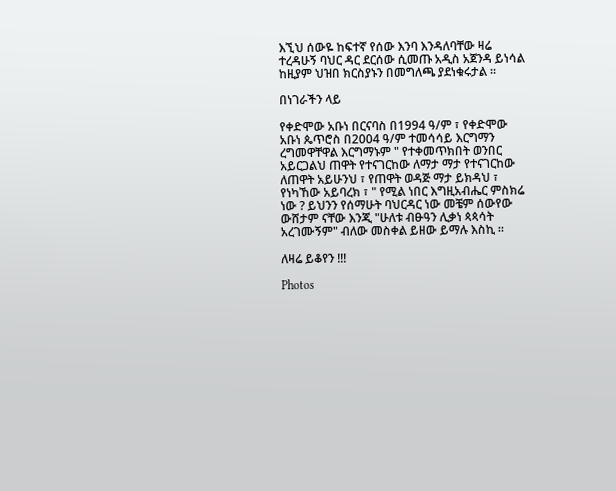እኚህ ሰውዬ ከፍተኛ የሰው እንባ እንዳለባቸው ዛሬ ተረዳሁኝ ባህር ዳር ደርሰው ሲመጡ አዲስ አጀንዳ ይነሳል ከዚያም ህዝበ ክርስያኑን በመግለጫ ያደነቁሩታል ።

በነገራችን ላይ

የቀድሞው አቡነ በርናባስ በ1994 ዓ/ም ፣ የቀድሞው አቡነ ጴጥሮስ በ2004 ዓ/ም ተመሳሳይ እርግማን ረግመዋቸዋል እርግማኑም " የተቀመጥክበት ወንበር አይርጋልህ ጠዋት የተናገርከው ለማታ ማታ የተናገርከው ለጠዋት አይሁንህ ፣ የጠዋት ወዳጅ ማታ ይክዳህ ፣ የነካኸው አይባረክ ፣ " የሚል ነበር እግዚአብሔር ምስክሬ ነው ? ይህንን የሰማሁት ባህርዳር ነው መቼም ሰውየው ውሸታም ናቸው እንጂ "ሁለቱ ብፁዓን ሊቃነ ጳጳሳት አረገሙኝም" ብለው መስቀል ይዘው ይማሉ እስኪ ።

ለዛሬ ይቆየን !!!

Photos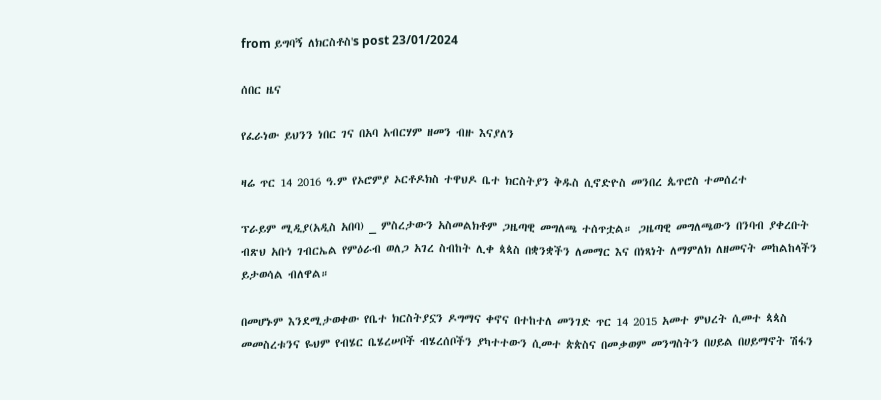from ይግባኝ ለክርስቶስ's post 23/01/2024

ሰበር ዜና

የፈራነው ይህንን ነበር ገና በአባ አብርሃም ዘመን ብዙ እናያለን

ዛሬ ጥር 14 2016 ዓ.ም የኦሮምያ ኦርቶዶክስ ተዋህዶ ቤተ ክርስትያን ቅዱስ ሲኖድዮስ መንበረ ጴጥሮስ ተመሰረተ

ፕራይም ሚዲያ(አዲስ አበባ) _ ምስረታውን አስመልክቶም ጋዜጣዊ መግለጫ ተሰጥቷል። ጋዜጣዊ መግለጫውን በንባብ ያቀረቡት ብጽህ አቡነ ገብርኤል የምዕራብ ወለጋ አገረ ስብከት ሊቀ ጳጳስ በቋንቋችን ለመማር እና በነጻነት ለማምለክ ለዘመናት መከልከላችን ይታወሳል ብለዋል።

በመሆኑም እንደሚታወቀው የቤተ ክርስትያኗን ዶግማና ቀኖና በተከተለ መንገድ ጥር 14 2015 አመተ ምህረት ሲመተ ጳጳስ መመስረቱንና ዬህም የብሄር ቤሄረሠቦች ብሄረሰቦችን ያካተተውን ሲመተ ጵጵስና በመቃወም መንግስትን በሀይል በሀይማኖት ሽፋን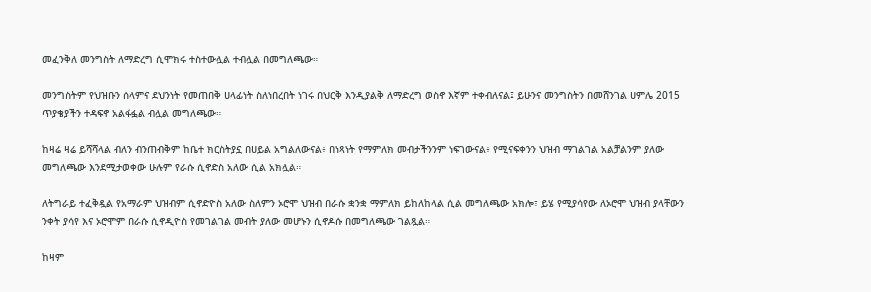መፈንቅለ መንግስት ለማድረግ ሲሞክሩ ተስተውሏል ተብሏል በመግለጫው።

መንግስትም የህዝቡን ሰላምና ደህንነት የመጠበቅ ሀላፊነት ስለነበረበት ነገሩ በህርቅ እንዲያልቅ ለማድረግ ወስኖ እኛም ተቀብለናል፤ ይሁንና መንግስትን በመሸንገል ሀምሌ 2015 ጥያቄያችን ተዳፍኖ አልፋፏል ብሏል መግለጫው።

ከዛሬ ዛሬ ይሻሻላል ብለን ብንጠብቅም ከቤተ ክርስትያኗ በሀይል አግልለውናል፥ በነጻነት የማምለክ መብታችንንም ነፍገውናል፥ የሚናፍቀንን ህዝብ ማገልገል አልቻልንም ያለው መግለጫው እንደሚታወቀው ሁሉም የራሱ ሲኖድስ አለው ሲል አክሏል።

ለትግራይ ተፈቅዷል የአማራም ህዝብም ሲኖድዮስ አለው ስለምን ኦሮሞ ህዝብ በራሱ ቋንቋ ማምለክ ይከለከላል ሲል መግለጫው አክሎ፣ ይሄ የሚያሳየው ለኦሮሞ ህዝብ ያላቸውን ንቀት ያሳየ እና ኦሮሞም በራሱ ሲኖዲዮስ የመገልገል መብት ያለው መሆኑን ሲኖዶሱ በመግለጫው ገልጿል።

ከዛም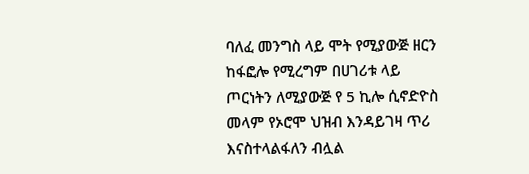ባለፈ መንግስ ላይ ሞት የሚያውጅ ዘርን ከፋፎሎ የሚረግም በሀገሪቱ ላይ ጦርነትን ለሚያውጅ የ 5 ኪሎ ሲኖድዮስ መላም የኦሮሞ ህዝብ እንዳይገዛ ጥሪ እናስተላልፋለን ብሏል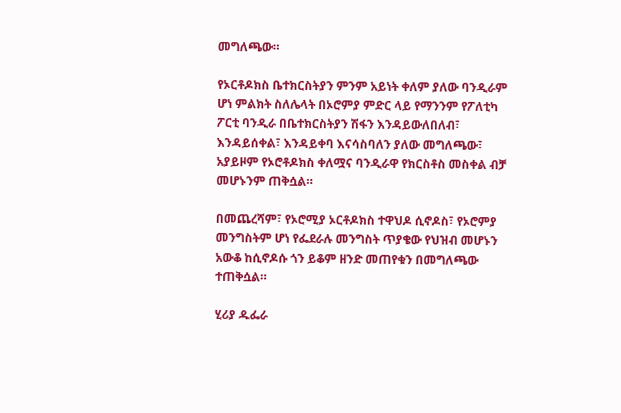መግለጫው።

የኦርቶዶክስ ቤተክርስትያን ምንም አይነት ቀለም ያለው ባንዲራም ሆነ ምልክት ስለሌላት በኦሮምያ ምድር ላይ የማንንም የፖለቲካ ፖርቲ ባንዲራ በቤተክርስትያን ሽፋን እንዳይውለበለብ፣ እንዳይሰቀል፣ እንዳይቀባ እናሳስባለን ያለው መግለጫው፣ አያይዞም የኦሮቶዶክስ ቀለሟና ባንዲራዋ የክርስቶስ መስቀል ብቻ መሆኑንም ጠቅሷል።

በመጨረሻም፣ የኦሮሚያ ኦርቶዶክስ ተዋህዶ ሲኖዶስ፣ የኦሮምያ መንግስትም ሆነ የፌደራሉ መንግስት ጥያቄው የህዝብ መሆኑን አውቆ ከሲኖዶሱ ጎን ይቆም ዘንድ መጠየቁን በመግለጫው ተጠቅሷል።

ሂሪያ ዱፌራ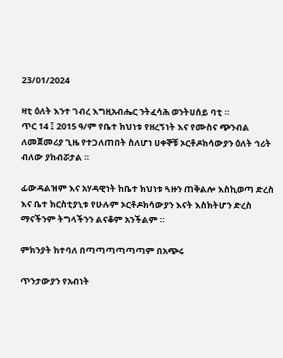23/01/2024

ዛቲ ዕለት እንተ ገብረ እግዚአብሔር ንትፈሳሕ ወንትሀሰይ ባቲ ።
ጥር 14 ፤ 2015 ዓ/ም የቤተ ክህነቱ የዘረኝነት እና የሙስና ጭንብል ለመጀመሪያ ጊዜ የተጋለጠበት ስለሆነ ሀቀኞቹ ኦርቶዶክሳውያን ዕለት ኅሪት ብለው ያከብሯታል ።

ፊውዳልዝም እና አሃዳዊነት ከቤተ ክህነቱ ጓዙን ጠቅልሎ እስኪወጣ ድረስ እና ቤተ ክርስቲያኒቱ የሁሉም ኦርቶዶክሳውያን እናት እስክትሆን ድረስ ማናችንም ትግላችንን ልናቆም አንችልም ።

ምክንያት ከተባለ በጣጣጣጣጣጣም በአጭሩ

ጥንታውያን የአብነት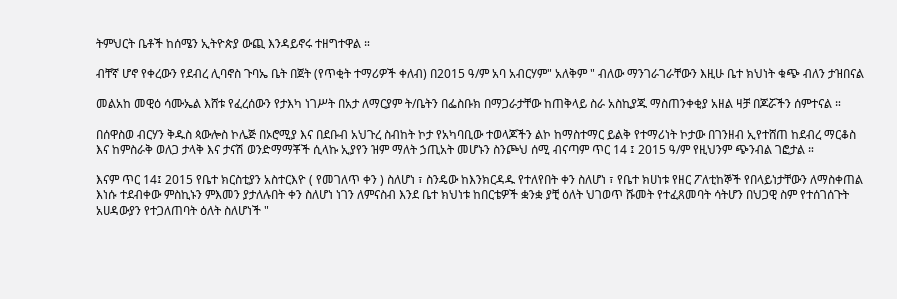ትምህርት ቤቶች ከሰሜን ኢትዮጵያ ውጪ እንዳይኖሩ ተዘግተዋል ።

ብቸኛ ሆኖ የቀረውን የደብረ ሊባኖስ ጉባኤ ቤት በጀት (የጥቂት ተማሪዎች ቀለብ) በ2015 ዓ/ም አባ አብርሃም" አለቅም " ብለው ማንገራገራቸውን እዚሁ ቤተ ክህነት ቁጭ ብለን ታዝበናል

መልአከ መዊዕ ሳሙኤል እሸቱ የፈረሰውን የታእካ ነገሥት በአታ ለማርያም ት/ቤትን በፌስቡክ በማጋራታቸው ከጠቅላይ ስራ አስኪያጁ ማስጠንቀቂያ አዘል ዛቻ በጆሯችን ሰምተናል ።

በሰዋስወ ብርሃን ቅዱስ ጳውሎስ ኮሌጅ በኦሮሚያ እና በደቡብ አህጉረ ስብከት ኮታ የአካባቢው ተወላጆችን ልኮ ከማስተማር ይልቅ የተማሪነት ኮታው በገንዘብ ኢየተሸጠ ከደብረ ማርቆስ እና ከምስራቅ ወለጋ ታላቅ እና ታናሽ ወንድማማቾች ሲላኩ ኢያየን ዝም ማለት ኃጢአት መሆኑን ስንጮህ ሰሚ ብናጣም ጥር 14 ፤ 2015 ዓ/ም የዚህንም ጭንብል ገፎታል ።

እናም ጥር 14፤ 2015 የቤተ ክርስቲያን አስተርእዮ ( የመገለጥ ቀን ) ስለሆነ ፣ ስንዴው ከእንክርዳዱ የተለየበት ቀን ስለሆነ ፣ የቤተ ክሀነቱ የዘር ፖለቲከኞች የበላይነታቸውን ለማስቀጠል እነሱ ተደብቀው ምስኪኑን ምእመን ያታለሉበት ቀን ስለሆነ ነገን ለምናስብ እንደ ቤተ ክህነቱ ከበርቴዎች ቋንቋ ያቺ ዕለት ህገወጥ ሹመት የተፈጸመባት ሳትሆን በህጋዊ ስም የተሰገሰጉት አሀዳውያን የተጋለጠባት ዕለት ስለሆነች "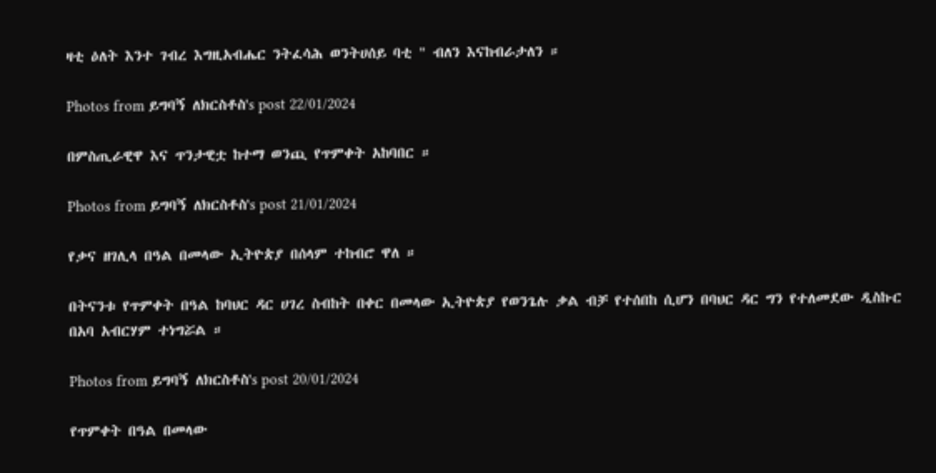ዛቲ ዕለት እንተ ገብረ እግዚአብሔር ንትፈሳሕ ወንትሀሰይ ባቲ " ብለን እናከብራታለን ።

Photos from ይግባኝ ለክርስቶስ's post 22/01/2024

በምስጢራዊዋ እና ጥንታዊቷ ከተማ ወንጪ የጥምቀት አከባበር ።

Photos from ይግባኝ ለክርስቶስ's post 21/01/2024

የቃና ዘገሊላ በዓል በመላው ኢትዮጵያ በሰላም ተከብሮ ዋለ ።

በትናንቱ የጥምቀት በዓል ከባህር ዳር ሀገረ ስብከት በቀር በመላው ኢትዮጵያ የወንጌሉ ቃል ብቻ የተሰበከ ሲሆን በባህር ዳር ግን የተለመደው ዲስኩር በአባ አብርሃም ተነግሯል ።

Photos from ይግባኝ ለክርስቶስ's post 20/01/2024

የጥምቀት በዓል በመላው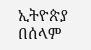ኢትዮጵያ በሰላም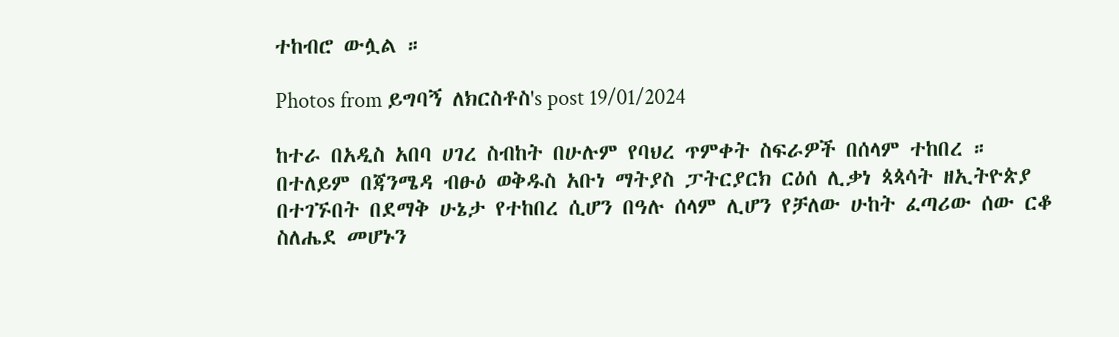ተከብሮ ውሏል ።

Photos from ይግባኝ ለክርስቶስ's post 19/01/2024

ከተራ በአዲስ አበባ ሀገረ ስብከት በሁሉም የባህረ ጥምቀት ስፍራዎች በሰላም ተከበረ ።
በተለይም በጃንሜዳ ብፁዕ ወቅዱስ አቡነ ማትያስ ፓትርያርክ ርዕሰ ሊቃነ ጳጳሳት ዘኢትዮጵያ በተገኙበት በደማቅ ሁኔታ የተከበረ ሲሆን በዓሉ ሰላም ሊሆን የቻለው ሁከት ፈጣሪው ሰው ርቆ ስለሔደ መሆኑን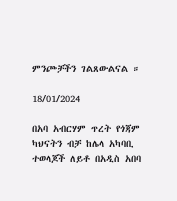ምንጮቻችን ገልጸውልናል ።

18/01/2024

በአባ አብርሃም ጥረት የጎጃም ካህናትን ብቻ ከሌላ አካባቢ ተወላጆች ለይቶ በአዲስ አበባ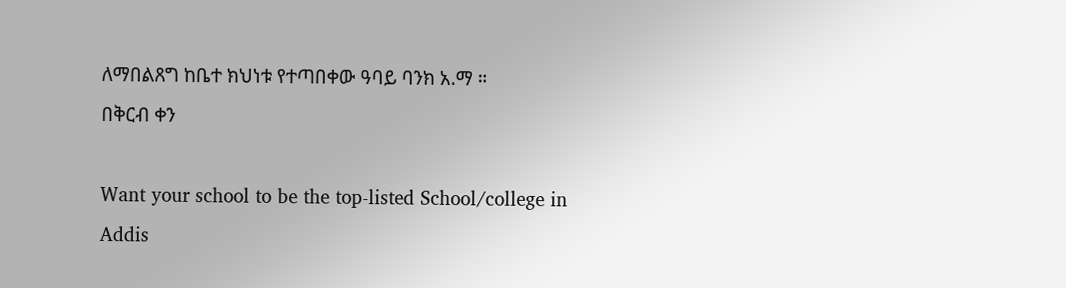ለማበልጸግ ከቤተ ክህነቱ የተጣበቀው ዓባይ ባንክ አ.ማ ።
በቅርብ ቀን

Want your school to be the top-listed School/college in Addis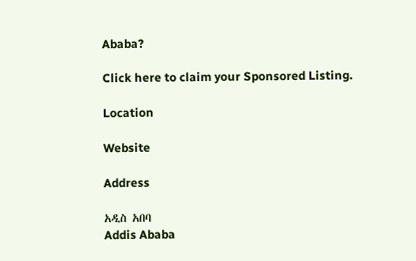Ababa?

Click here to claim your Sponsored Listing.

Location

Website

Address

አዲስ አበባ
Addis Ababa